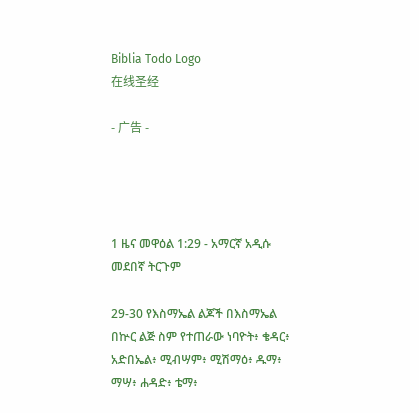Biblia Todo Logo
在线圣经

- 广告 -




1 ዜና መዋዕል 1:29 - አማርኛ አዲሱ መደበኛ ትርጉም

29-30 የእስማኤል ልጆች በእስማኤል በኵር ልጅ ስም የተጠራው ነባዮት፥ ቄዳር፥ አድበኤል፥ ሚብሣም፥ ሚሽማዕ፥ ዱማ፥ ማሣ፥ ሐዳድ፥ ቴማ፥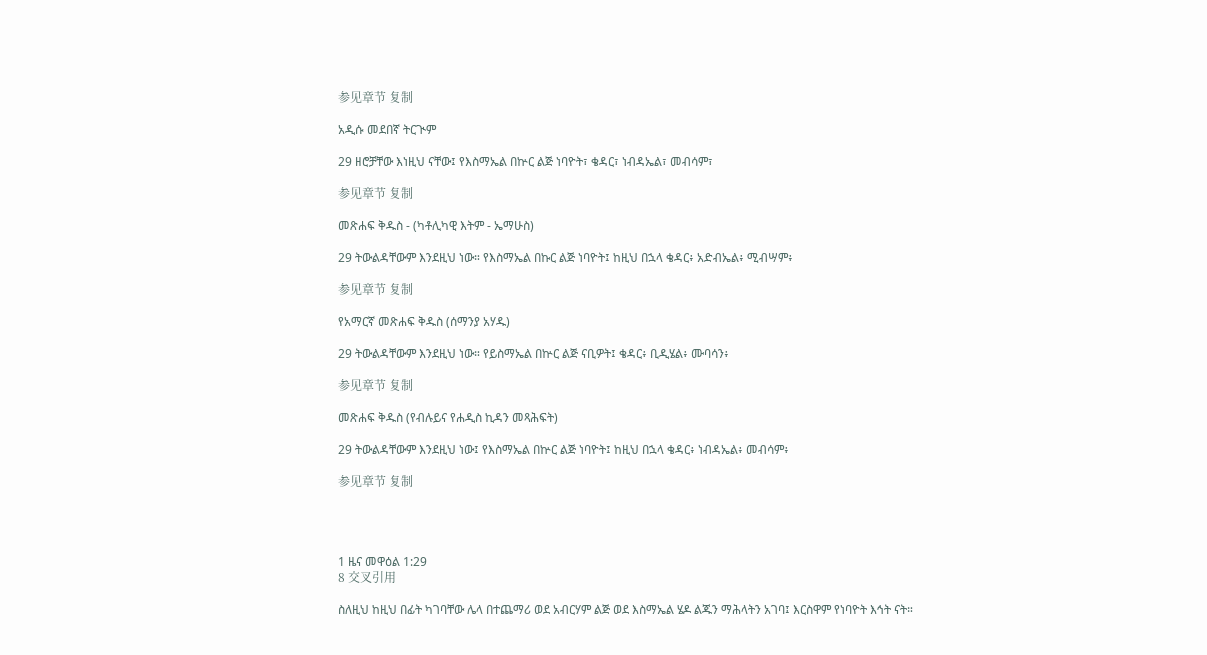参见章节 复制

አዲሱ መደበኛ ትርጒም

29 ዘሮቻቸው እነዚህ ናቸው፤ የእስማኤል በኵር ልጅ ነባዮት፣ ቄዳር፣ ነብዳኤል፣ መብሳም፣

参见章节 复制

መጽሐፍ ቅዱስ - (ካቶሊካዊ እትም - ኤማሁስ)

29 ትውልዳቸውም እንደዚህ ነው። የእስማኤል በኩር ልጅ ነባዮት፤ ከዚህ በኋላ ቄዳር፥ አድብኤል፥ ሚብሣም፥

参见章节 复制

የአማርኛ መጽሐፍ ቅዱስ (ሰማንያ አሃዱ)

29 ትውልዳቸውም እንደዚህ ነው። የይስማኤል በኵር ልጅ ናቢዎት፤ ቄዳር፥ ቢዲሄል፥ ሙባሳን፥

参见章节 复制

መጽሐፍ ቅዱስ (የብሉይና የሐዲስ ኪዳን መጻሕፍት)

29 ትውልዳቸውም እንደዚህ ነው፤ የእስማኤል በኵር ልጅ ነባዮት፤ ከዚህ በኋላ ቄዳር፥ ነብዳኤል፥ መብሳም፥

参见章节 复制




1 ዜና መዋዕል 1:29
8 交叉引用

ስለዚህ ከዚህ በፊት ካገባቸው ሌላ በተጨማሪ ወደ አብርሃም ልጅ ወደ እስማኤል ሄዶ ልጁን ማሕላትን አገባ፤ እርስዋም የነባዮት እኅት ናት።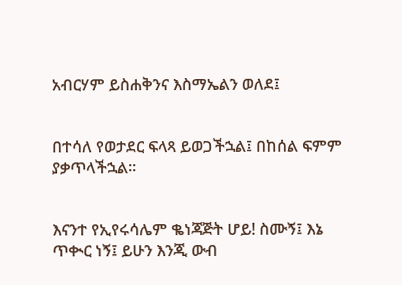አብርሃም ይስሐቅንና እስማኤልን ወለደ፤


በተሳለ የወታደር ፍላጻ ይወጋችኋል፤ በከሰል ፍምም ያቃጥላችኋል።


እናንተ የኢየሩሳሌም ቈነጃጅት ሆይ! ስሙኝ፤ እኔ ጥቊር ነኝ፤ ይሁን እንጂ ውብ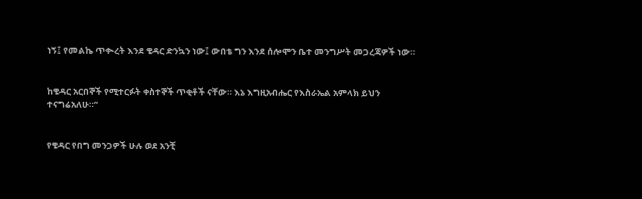ነኝ፤ የመልኬ ጥቊረት እንደ ቄዳር ድንኳን ነው፤ ውበቴ ግን እንደ ሰሎሞን ቤተ መንግሥት መጋረጃዎች ነው።


ከቄዳር አርበኞች የሚተርፉት ቀስተኞች ጥቂቶች ናቸው። እኔ እግዚአብሔር የእስራኤል አምላክ ይህን ተናግሬአለሁ።”


የቄዳር የበግ መንጋዎች ሁሉ ወደ አንቺ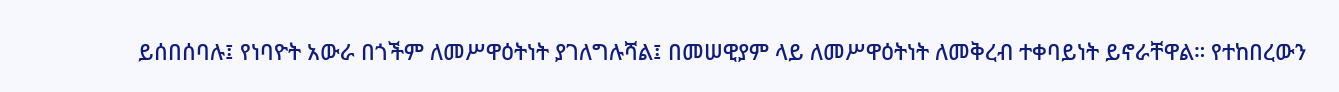ይሰበሰባሉ፤ የነባዮት አውራ በጎችም ለመሥዋዕትነት ያገለግሉሻል፤ በመሠዊያም ላይ ለመሥዋዕትነት ለመቅረብ ተቀባይነት ይኖራቸዋል። የተከበረውን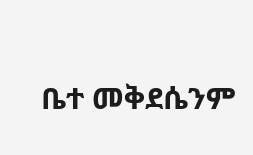ቤተ መቅደሴንም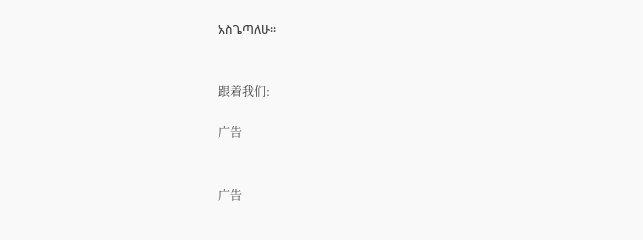አስጌጣለሁ።


跟着我们:

广告


广告